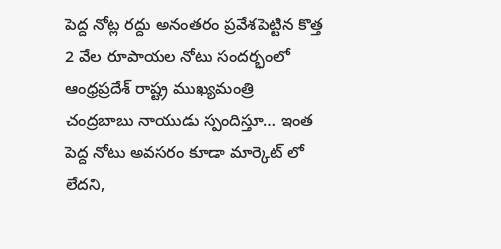పెద్ద నోట్ల రద్దు అనంతరం ప్రవేశపెట్టిన కొత్త 2 వేల రూపాయల నోటు సందర్భంలో ఆంధ్రప్రదేశ్ రాష్ట్ర ముఖ్యమంత్రి చంద్రబాబు నాయుడు స్పందిస్తూ… ఇంత పెద్ద నోటు అవసరం కూడా మార్కెట్ లో లేదని,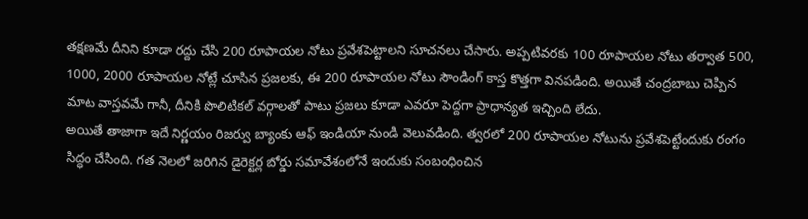తక్షణమే దీనిని కూడా రద్దు చేసి 200 రూపాయల నోటు ప్రవేశపెట్టాలని సూచనలు చేసారు. అప్పటివరకు 100 రూపాయల నోటు తర్వాత 500, 1000, 2000 రూపాయల నోట్లే చూసిన ప్రజలకు, ఈ 200 రూపాయల నోటు సౌండింగ్ కాస్త కొత్తగా వినపడింది. అయితే చంద్రబాబు చెప్పిన మాట వాస్తవమే గానీ, దీనికి పొలిటికల్ వర్గాలతో పాటు ప్రజలు కూడా ఎవరూ పెద్దగా ప్రాధాన్యత ఇచ్చింది లేదు.
అయితే తాజాగా ఇదే నిర్ణయం రిజర్వు బ్యాంకు ఆఫ్ ఇండియా నుండి వెలువడింది. త్వరలో 200 రూపాయల నోటును ప్రవేశపెట్టేందుకు రంగం సిద్ధం చేసింది. గత నెలలో జరిగిన డైరెక్టర్ల బోర్డు సమావేశంలోనే ఇందుకు సంబంధించిన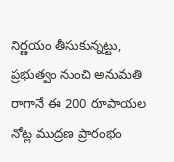నిర్ణయం తీసుకున్నట్టు, ప్రభుత్వం నుంచి అనుమతి రాగానే ఈ 200 రూపాయల నోట్ల ముద్రణ ప్రారంభం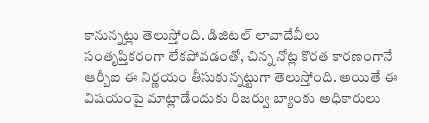కానున్నట్లు తెలుస్తోంది. డిజిటల్ లావాదేవీలు సంతృప్తికరంగా లేకపోవడంతో, చిన్న నోట్ల కొరత కారణంగానే ఆర్బీఐ ఈ నిర్ణయం తీసుకున్నట్టుగా తెలుస్తోంది. అయితే ఈ విషయంపై మాట్లాడేందుకు రిజర్వు బ్యాంకు అధికారులు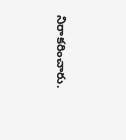నిరాకరించారు.